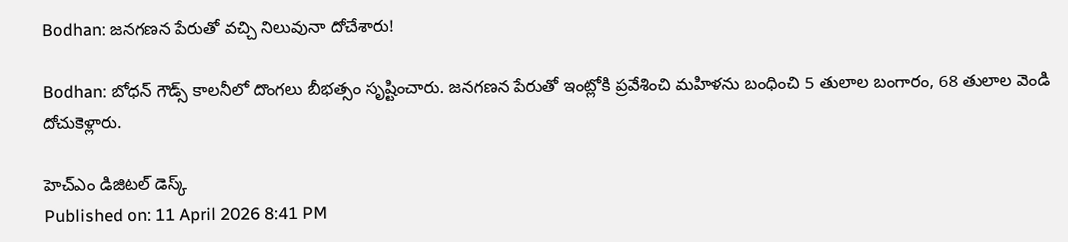Bodhan: జనగణన పేరుతో వచ్చి నిలువునా దోచేశారు!

Bodhan: బోధన్ గౌడ్స్ కాలనీలో దొంగలు బీభత్సం సృష్టించారు. జనగణన పేరుతో ఇంట్లోకి ప్రవేశించి మహిళను బంధించి 5 తులాల బంగారం, 68 తులాల వెండి దోచుకెళ్లారు.

హెచ్ఎం డిజిటల్ డెస్క్
Published on: 11 April 2026 8:41 PM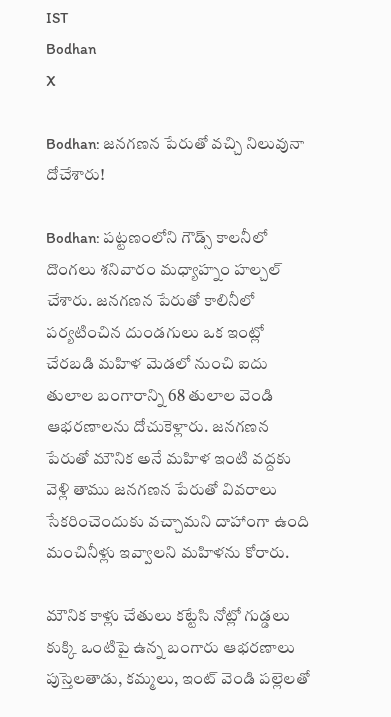IST
Bodhan
X

Bodhan: జనగణన పేరుతో వచ్చి నిలువునా దోచేశారు!

Bodhan: పట్టణంలోని గౌడ్స్ కాలనీలో దొంగలు శనివారం మధ్యాహ్నం హల్చల్ చేశారు. జనగణన పేరుతో కాలినీలో పర్యటించిన దుండగులు ఒక ఇంట్లో చేరబడి మహిళ మెడలో నుంచి ఐదు తులాల బంగారాన్ని 68 తులాల వెండి ఆభరణాలను దోచుకెళ్లారు. జనగణన పేరుతో మౌనిక అనే మహిళ ఇంటి వద్దకు వెళ్లి తాము జనగణన పేరుతో వివరాలు సేకరించెందుకు వచ్చామని దాహాంగా ఉంది మంచినీళ్లు ఇవ్వాలని మహిళను కోరారు.

మౌనిక కాళ్లు చేతులు కట్టేసి నోట్లో గుడ్డలు కుక్కి ఒంటిపై ఉన్న బంగారు ఆభరణాలు పుస్తెలతాడు, కమ్మలు, ఇంట్ వెండి పల్లెలతో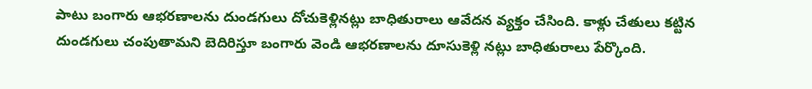పాటు బంగారు ఆభరణాలను దుండగులు దోచుకెళ్లినట్లు బాధితురాలు ఆవేదన వ్యక్తం చేసింది. కాళ్లు చేతులు కట్టిన దుండగులు చంపుతామని బెదిరిస్తూ బంగారు వెండి ఆభరణాలను దూసుకెళ్లి నట్లు బాధితురాలు పేర్కొంది.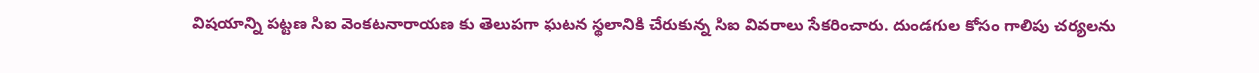విషయాన్ని పట్టణ సిఐ వెంకటనారాయణ కు తెలుపగా ఘటన స్థలానికి చేరుకున్న సిఐ వివరాలు సేకరించారు. దుండగుల కోసం గాలిపు చర్యలను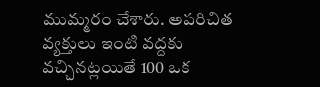ముమ్మరం చేశారు. అపరిచిత వ్యక్తులు ఇంటి వద్దకు వచ్చినట్లయితే 100 ఒక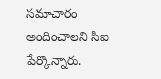సమాచారం అందించాలని సిఐ పేర్కొన్నారు.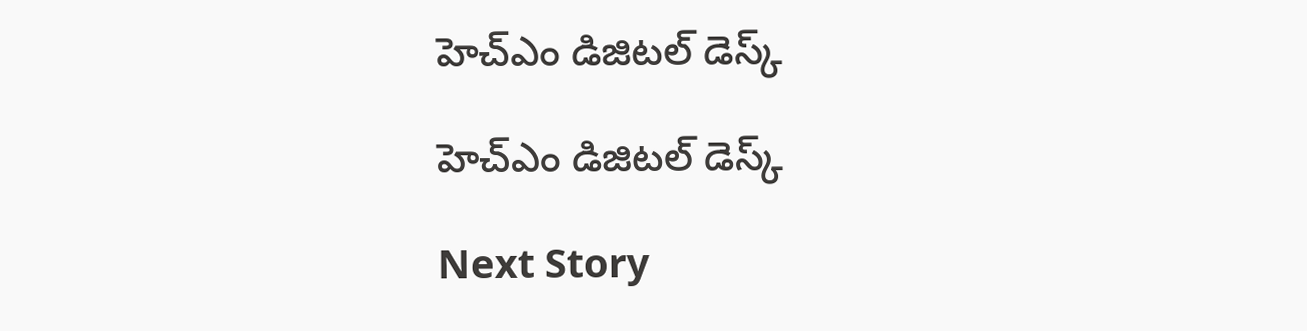హెచ్ఎం డిజిటల్ డెస్క్

హెచ్ఎం డిజిటల్ డెస్క్

Next Story